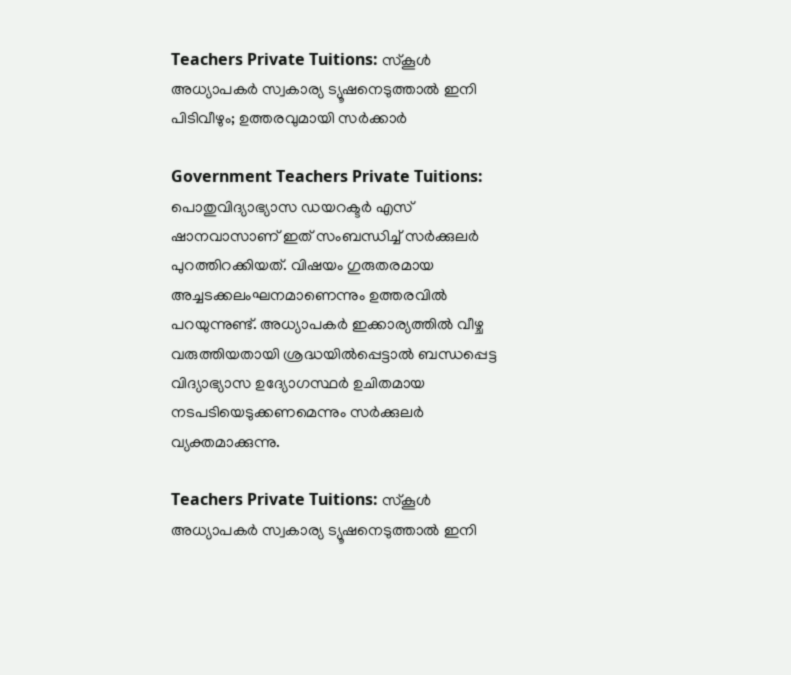Teachers Private Tuitions: സ്കൂൾ അധ്യാപകർ സ്വകാര്യ ട്യൂഷനെടുത്താൽ ഇനി പിടിവീഴും; ഉത്തരവുമായി സർക്കാർ

Government Teachers Private Tuitions: പൊതുവിദ്യാഭ്യാസ ഡയറക്ടർ എസ് ഷാനവാസാണ് ഇത് സംബന്ധിച്ച് സർക്കുലർ പുറത്തിറക്കിയത്. വിഷയം ഗുരുതരമായ അച്ചടക്കലംഘനമാണെന്നും ഉത്തരവിൽ പറയുന്നുണ്ട്. അധ്യാപകർ ഇക്കാര്യത്തിൽ വീഴ്ച വരുത്തിയതായി ശ്രദ്ധയിൽപ്പെട്ടാൽ ബന്ധപ്പെട്ട വിദ്യാഭ്യാസ ഉദ്യോഗസ്ഥർ ഉചിതമായ നടപടിയെടുക്കണമെന്നും സർക്കുലർ വ്യക്തമാക്കുന്നു.

Teachers Private Tuitions: സ്കൂൾ അധ്യാപകർ സ്വകാര്യ ട്യൂഷനെടുത്താൽ ഇനി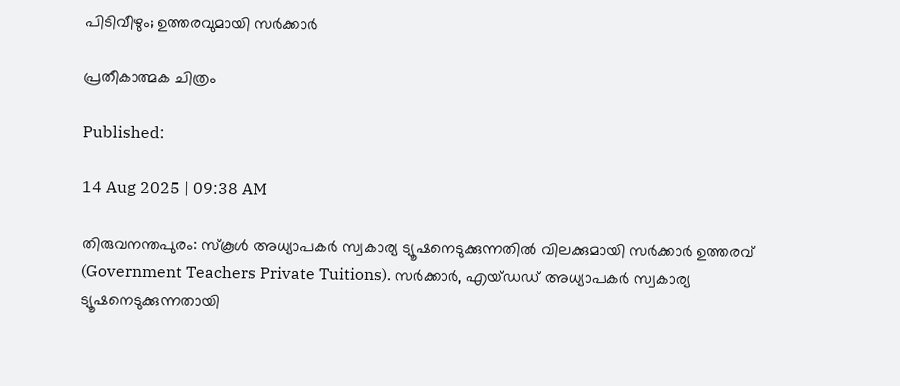പിടിവീഴും; ഉത്തരവുമായി സർക്കാർ

പ്രതീകാത്മക ചിത്രം

Published:

14 Aug 2025 | 09:38 AM

തിരുവനന്തപുരം: സ്കൂൾ അധ്യാപകർ സ്വകാര്യ ട്യൂഷനെടുക്കുന്നതിൽ വിലക്കുമായി സർക്കാർ ഉത്തരവ് (Government Teachers Private Tuitions). സർക്കാർ, എയ്ഡഡ് അധ്യാപകർ സ്വകാര്യ ട്യൂഷനെടുക്കുന്നതായി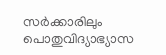സർക്കാരിലും പൊതുവിദ്യാഭ്യാസ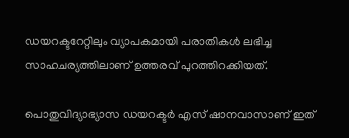ഡയറക്ടറേറ്റിലും വ്യാപകമായി പരാതികൾ ലഭിച്ച സാഹചര്യത്തിലാണ് ഉത്തരവ് പുറത്തിറക്കിയത്.

പൊതുവിദ്യാഭ്യാസ ഡയറക്ടർ എസ് ഷാനവാസാണ് ഇത്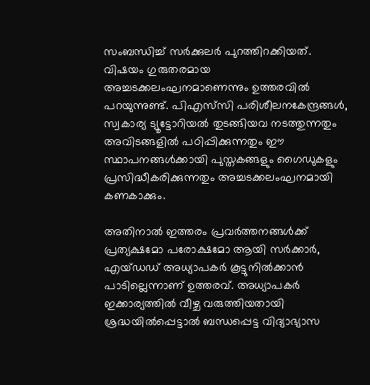സംബന്ധിച്ച് സർക്കുലർ പുറത്തിറക്കിയത്. വിഷയം ഗുരുതരമായ അച്ചടക്കലംഘനമാണെന്നും ഉത്തരവിൽ പറയുന്നുണ്ട്. പിഎസ്‌സി പരിശീലനകേന്ദ്രങ്ങൾ, സ്വകാര്യ ട്യൂട്ടോറിയൽ തുടങ്ങിയവ നടത്തുന്നതും അവിടങ്ങളിൽ പഠിപ്പിക്കുന്നതും ഈ സ്ഥാപനങ്ങൾക്കായി പുസ്തകങ്ങളും ഗൈഡുകളും പ്രസിദ്ധീകരിക്കുന്നതും അച്ചടക്കലംഘനമായി കണകാക്കും.

അതിനാൽ ഇത്തരം പ്രവർത്തനങ്ങൾക്ക് പ്രത്യക്ഷമോ പരോക്ഷമോ ആയി സർക്കാർ, എയ്ഡഡ് അധ്യാപകർ കൂട്ടുനിൽക്കാൻ പാടില്ലെന്നാണ് ഉത്തരവ്. അധ്യാപകർ ഇക്കാര്യത്തിൽ വീഴ്ച വരുത്തിയതായി ശ്രദ്ധയിൽപ്പെട്ടാൽ ബന്ധപ്പെട്ട വിദ്യാഭ്യാസ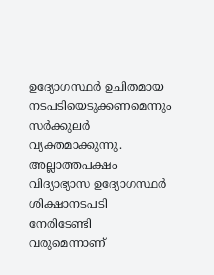ഉദ്യോഗസ്ഥർ ഉചിതമായ നടപടിയെടുക്കണമെന്നും സർക്കുലർ വ്യക്തമാക്കുന്നു. അല്ലാത്തപക്ഷം വിദ്യാഭ്യാസ ഉദ്യോഗസ്ഥർ ശിക്ഷാനടപടി നേരിടേണ്ടി വരുമെന്നാണ്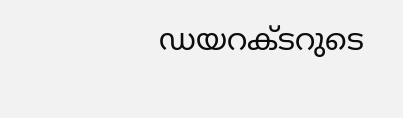ഡയറക്ടറുടെ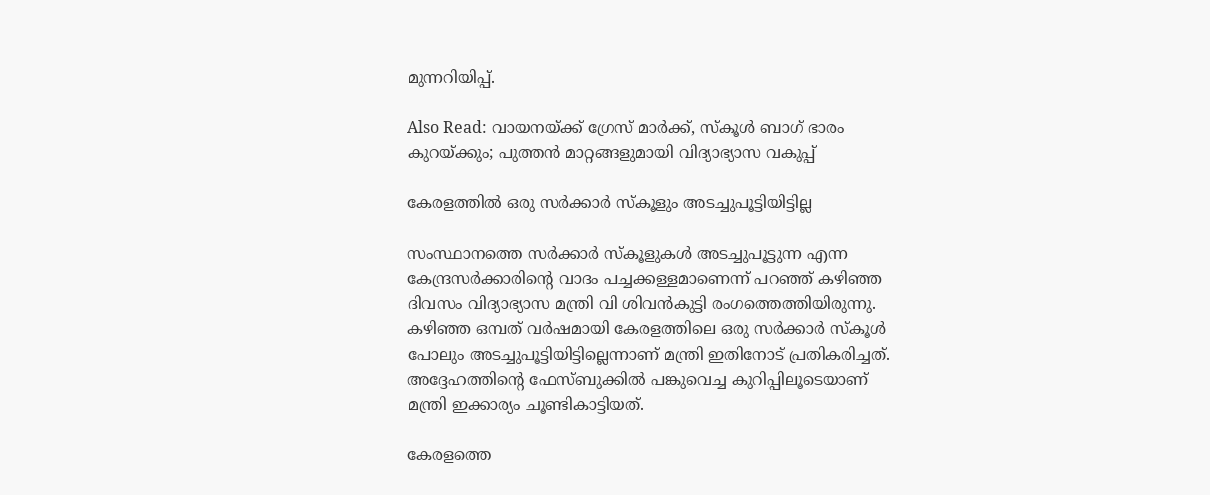മുന്നറിയിപ്പ്.

Also Read: വായനയ്ക്ക് ഗ്രേസ് മാർക്ക്, സ്കൂൾ ബാഗ് ഭാരം കുറയ്ക്കും; പുത്തൻ മാറ്റങ്ങളുമായി വിദ്യാഭ്യാസ വകുപ്പ്

കേരളത്തിൽ ഒരു സർക്കാർ സ്കൂളും അടച്ചുപൂട്ടിയിട്ടില്ല

സംസ്ഥാനത്തെ സർക്കാർ സ്‌കൂളുകൾ അടച്ചുപൂട്ടുന്ന എന്ന കേന്ദ്രസർക്കാരിൻ്റെ വാദം പച്ചക്കള്ളമാണെന്ന് പറഞ്ഞ് കഴിഞ്ഞ ദിവസം വിദ്യാഭ്യാസ മന്ത്രി വി ശിവൻകുട്ടി രംഗത്തെത്തിയിരുന്നു. കഴിഞ്ഞ ഒമ്പത് വർഷമായി കേരളത്തിലെ ഒരു സർക്കാർ സ്‌കൂൾ പോലും അടച്ചുപൂട്ടിയിട്ടില്ലെന്നാണ് മന്ത്രി ഇതിനോട് പ്രതികരിച്ചത്. അദ്ദേഹത്തിൻ്റെ ഫേസ്ബുക്കിൽ പങ്കുവെച്ച കുറിപ്പിലൂടെയാണ് മന്ത്രി ഇക്കാര്യം ചൂണ്ടികാട്ടിയത്.

കേരളത്തെ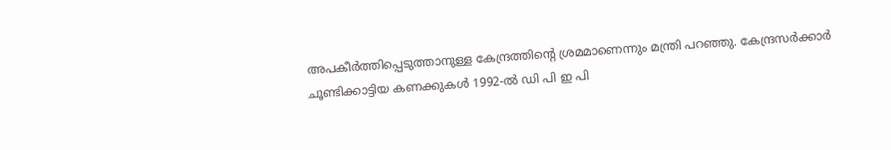അപകീർത്തിപ്പെടുത്താനുള്ള കേന്ദ്രത്തിൻ്റെ ശ്രമമാണെന്നും മന്ത്രി പറഞ്ഞു. കേന്ദ്രസർക്കാർ ചൂണ്ടിക്കാട്ടിയ കണക്കുകൾ 1992-ൽ ഡി പി ഇ പി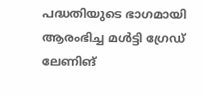പദ്ധതിയുടെ ഭാഗമായി ആരംഭിച്ച മൾട്ടി ഗ്രേഡ് ലേണിങ്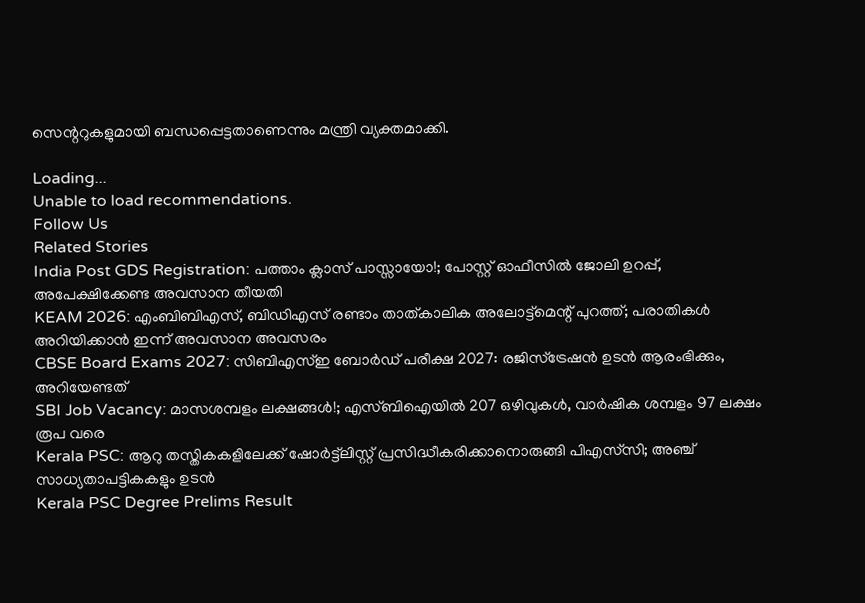സെന്ററുകളുമായി ബന്ധപ്പെട്ടതാണെന്നും മന്ത്രി വ്യക്തമാക്കി.

Loading...
Unable to load recommendations.
Follow Us
Related Stories
India Post GDS Registration: പത്താം ക്ലാസ് പാസ്സായോ!; പോസ്റ്റ് ഓഫീസിൽ ജോലി ഉറപ്പ്, അപേക്ഷിക്കേണ്ട അവസാന തീയതി
KEAM 2026: എംബിബിഎസ്, ബിഡിഎസ് രണ്ടാം താത്കാലിക അലോട്ട്‌മെന്റ് പുറത്ത്; പരാതികള്‍ അറിയിക്കാന്‍ ഇന്ന് അവസാന അവസരം
CBSE Board Exams 2027: സിബിഎസ്ഇ ബോർഡ് പരീക്ഷ 2027: രജിസ്ട്രേഷൻ ഉടൻ ആരംഭിക്കും, അറിയേണ്ടത്
SBI Job Vacancy: മാസശമ്പളം ലക്ഷങ്ങൾ!; എസ്ബിഐയിൽ 207 ഒഴിവുകൾ, വാർഷിക ശമ്പളം 97 ലക്ഷം രൂപ വരെ
Kerala PSC: ആറു തസ്തികകളിലേക്ക് ഷോര്‍ട്ട്‌ലിസ്റ്റ് പ്രസിദ്ധീകരിക്കാനൊരുങ്ങി പിഎസ്‌സി; അഞ്ച് സാധ്യതാപട്ടികകളും ഉടന്‍
Kerala PSC Degree Prelims Result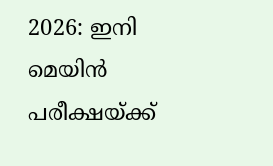2026: ഇനി മെയിന്‍ പരീക്ഷയ്ക്ക്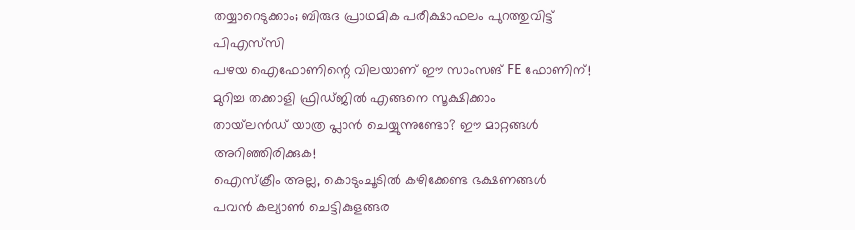തയ്യാറെടുക്കാം; ബിരുദ പ്രാഥമിക പരീക്ഷാഫലം പുറത്തുവിട്ട് പിഎസ്‌സി
പഴയ ഐഫോണിന്റെ വിലയാണ് ഈ സാംസങ് FE ഫോണിന്!
മുറിച്ച തക്കാളി ഫ്രിഡ്ജിൽ എങ്ങനെ സൂക്ഷിക്കാം
തായ്‌ലൻഡ് യാത്ര പ്ലാൻ ചെയ്യുന്നുണ്ടോ? ഈ മാറ്റങ്ങൾ അറിഞ്ഞിരിക്കുക!
ഐസ്ക്രീം അല്ല, കൊടുംചൂടിൽ കഴിക്കേണ്ട ഭക്ഷണങ്ങൾ
പവൻ കല്യാൺ ചെട്ടികുളങ്ങര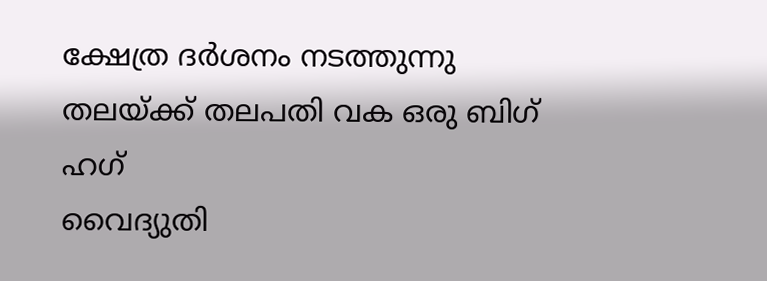ക്ഷേത്ര ദർശനം നടത്തുന്നു
തലയ്ക്ക് തലപതി വക ഒരു ബിഗ് ഹഗ്
വൈദ്യുതി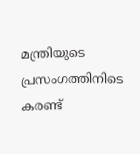മന്ത്രിയുടെ പ്രസംഗത്തിനിടെ കരണ്ട്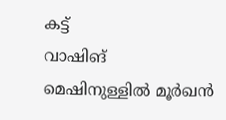കട്ട്
വാഷിങ് മെഷിനുള്ളിൽ മൂർഖൻ